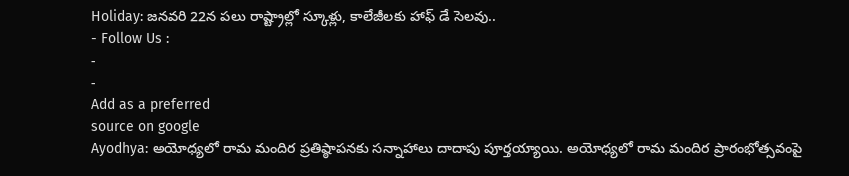Holiday: జనవరి 22న పలు రాష్ట్రాల్లో స్కూళ్లు, కాలేజీలకు హాఫ్ డే సెలవు..
- Follow Us :
-
-
Add as a preferred
source on google
Ayodhya: అయోధ్యలో రామ మందిర ప్రతిష్ఠాపనకు సన్నాహాలు దాదాపు పూర్తయ్యాయి. అయోధ్యలో రామ మందిర ప్రారంభోత్సవంపై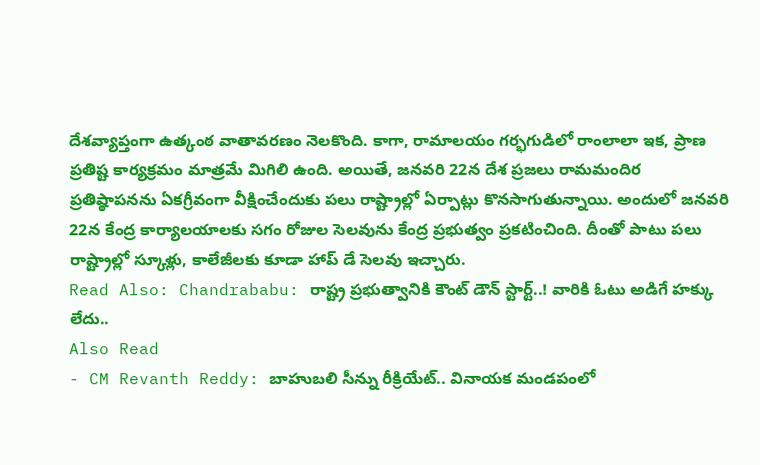దేశవ్యాప్తంగా ఉత్కంఠ వాతావరణం నెలకొంది. కాగా, రామాలయం గర్భగుడిలో రాంలాలా ఇక, ప్రాణ ప్రతిష్ట కార్యక్రమం మాత్రమే మిగిలి ఉంది. అయితే, జనవరి 22న దేశ ప్రజలు రామమందిర ప్రతిష్ఠాపనను ఏకగ్రీవంగా వీక్షించేందుకు పలు రాష్ట్రాల్లో ఏర్పాట్లు కొనసాగుతున్నాయి. అందులో జనవరి 22న కేంద్ర కార్యాలయాలకు సగం రోజుల సెలవును కేంద్ర ప్రభుత్వం ప్రకటించింది. దీంతో పాటు పలు రాష్ట్రాల్లో స్కూళ్లు, కాలేజీలకు కూడా హాప్ డే సెలవు ఇచ్చారు.
Read Also: Chandrababu: రాష్ట్ర ప్రభుత్వానికి కౌంట్ డౌన్ స్టార్ట్..! వారికి ఓటు అడిగే హక్కు లేదు..
Also Read
- CM Revanth Reddy: బాహుబలి సీన్ను రీక్రియేట్.. వినాయక మండపంలో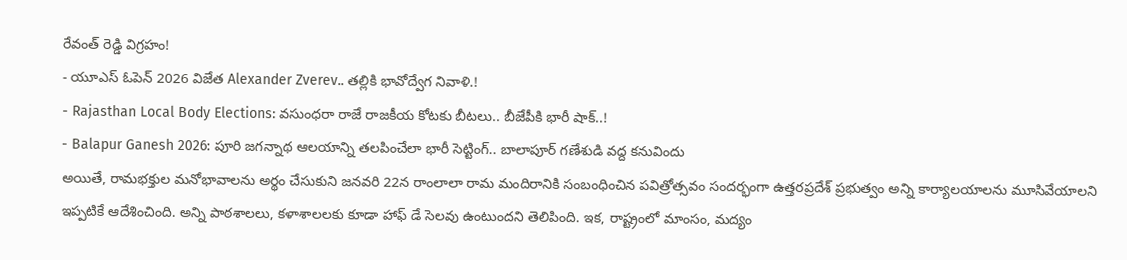రేవంత్ రెడ్డి విగ్రహం!
- యూఎస్ ఓపెన్ 2026 విజేత Alexander Zverev.. తల్లికి భావోద్వేగ నివాళి.!
- Rajasthan Local Body Elections: వసుంధరా రాజే రాజకీయ కోటకు బీటలు.. బీజేపీకి భారీ షాక్..!
- Balapur Ganesh 2026: పూరి జగన్నాథ ఆలయాన్ని తలపించేలా భారీ సెట్టింగ్.. బాలాపూర్ గణేశుడి వద్ద కనువిందు
అయితే, రామభక్తుల మనోభావాలను అర్థం చేసుకుని జనవరి 22న రాంలాలా రామ మందిరానికి సంబంధించిన పవిత్రోత్సవం సందర్భంగా ఉత్తరప్రదేశ్ ప్రభుత్వం అన్ని కార్యాలయాలను మూసివేయాలని ఇప్పటికే ఆదేశించింది. అన్ని పాఠశాలలు, కళాశాలలకు కూడా హాఫ్ డే సెలవు ఉంటుందని తెలిపింది. ఇక, రాష్ట్రంలో మాంసం, మద్యం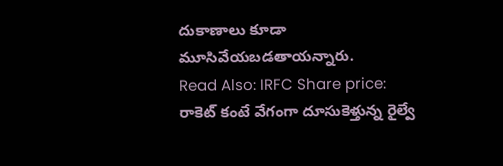దుకాణాలు కూడా మూసివేయబడతాయన్నారు.
Read Also: IRFC Share price: రాకెట్ కంటే వేగంగా దూసుకెళ్తున్న రైల్వే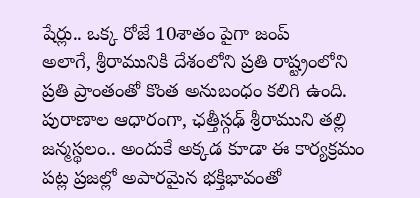షేర్లు.. ఒక్క రోజే 10శాతం పైగా జంప్
అలాగే, శ్రీరామునికి దేశంలోని ప్రతి రాష్ట్రంలోని ప్రతి ప్రాంతంతో కొంత అనుబంధం కలిగి ఉంది. పురాణాల ఆధారంగా, ఛత్తీస్గఢ్ శ్రీరాముని తల్లి జన్మస్థలం.. అందుకే అక్కడ కూడా ఈ కార్యక్రమం పట్ల ప్రజల్లో అపారమైన భక్తిభావంతో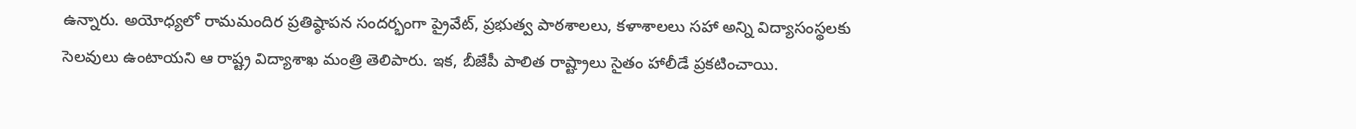ఉన్నారు. అయోధ్యలో రామమందిర ప్రతిష్ఠాపన సందర్భంగా ప్రైవేట్, ప్రభుత్వ పాఠశాలలు, కళాశాలలు సహా అన్ని విద్యాసంస్థలకు సెలవులు ఉంటాయని ఆ రాష్ట్ర విద్యాశాఖ మంత్రి తెలిపారు. ఇక, బీజేపీ పాలిత రాష్ట్రాలు సైతం హాలీడే ప్రకటించాయి.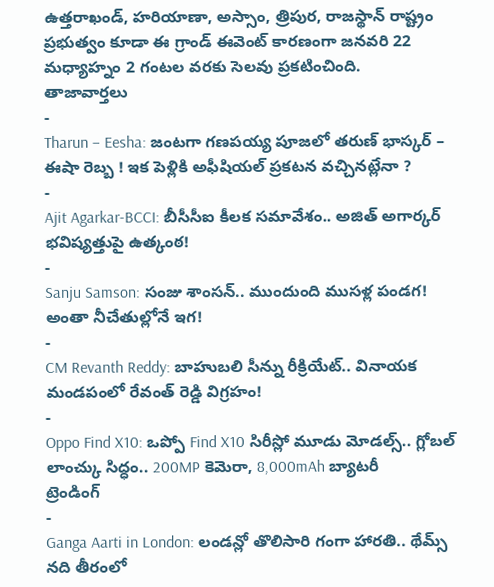ఉత్తరాఖండ్, హరియాణా, అస్సాం, త్రిపుర, రాజస్థాన్ రాష్ట్రం ప్రభుత్వం కూడా ఈ గ్రాండ్ ఈవెంట్ కారణంగా జనవరి 22 మధ్యాహ్నం 2 గంటల వరకు సెలవు ప్రకటించింది.
తాజావార్తలు
-
Tharun – Eesha: జంటగా గణపయ్య పూజలో తరుణ్ భాస్కర్ – ఈషా రెబ్బ ! ఇక పెళ్లికి అఫీషియల్ ప్రకటన వచ్చినట్లేనా ?
-
Ajit Agarkar-BCCI: బీసీసీఐ కీలక సమావేశం.. అజిత్ అగార్కర్ భవిష్యత్తుపై ఉత్కంఠ!
-
Sanju Samson: సంజు శాంసన్.. ముందుంది ముసళ్ల పండగ! అంతా నీచేతుల్లోనే ఇగ!
-
CM Revanth Reddy: బాహుబలి సీన్ను రీక్రియేట్.. వినాయక మండపంలో రేవంత్ రెడ్డి విగ్రహం!
-
Oppo Find X10: ఒప్పో Find X10 సిరీస్లో మూడు మోడల్స్.. గ్లోబల్ లాంచ్కు సిద్ధం.. 200MP కెమెరా, 8,000mAh బ్యాటరీ
ట్రెండింగ్
-
Ganga Aarti in London: లండన్లో తొలిసారి గంగా హారతి.. థేమ్స్ నది తీరంలో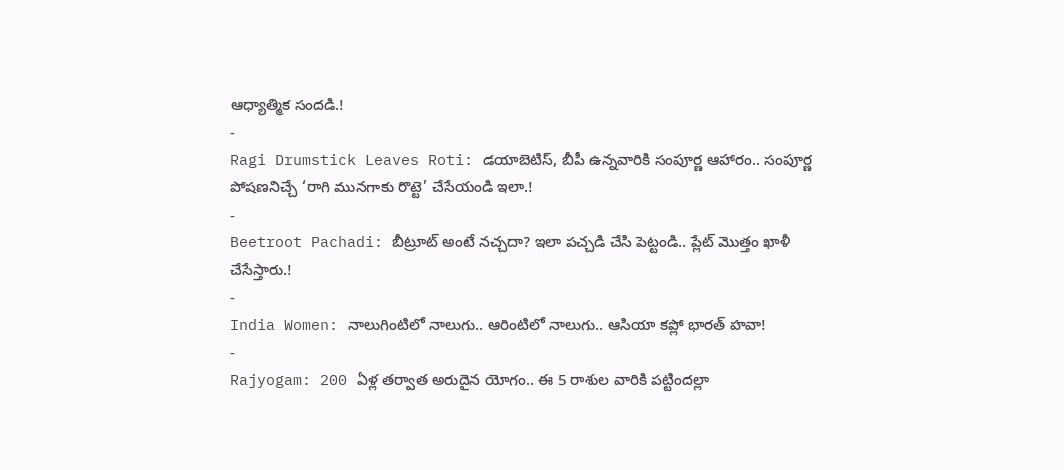ఆధ్యాత్మిక సందడి.!
-
Ragi Drumstick Leaves Roti: డయాబెటిస్, బీపీ ఉన్నవారికి సంపూర్ణ ఆహారం.. సంపూర్ణ పోషణనిచ్చే ‘రాగి మునగాకు రొట్టె’ చేసేయండి ఇలా.!
-
Beetroot Pachadi: బీట్రూట్ అంటే నచ్చదా? ఇలా పచ్చడి చేసి పెట్టండి.. ప్లేట్ మొత్తం ఖాళీ చేసేస్తారు.!
-
India Women: నాలుగింటిలో నాలుగు.. ఆరింటిలో నాలుగు.. ఆసియా కప్లో భారత్ హవా!
-
Rajyogam: 200 ఏళ్ల తర్వాత అరుదైన యోగం.. ఈ 5 రాశుల వారికి పట్టిందల్లా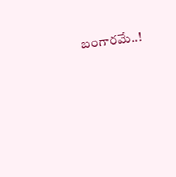బంగారమే..!